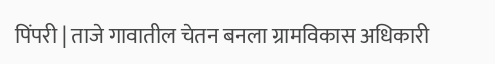पिंपरी | ताजे गावातील चेतन बनला ग्रामविकास अधिकारी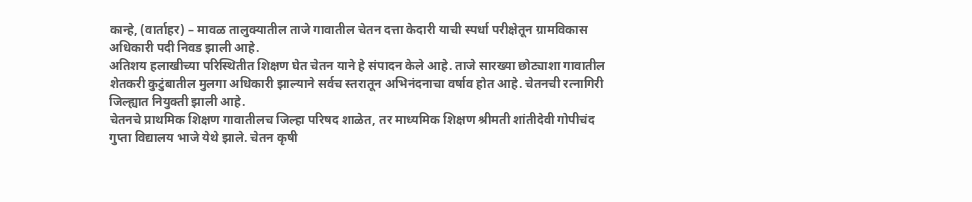कान्हे, (वार्ताहर) – मावळ तालुक्यातील ताजे गावातील चेतन दत्ता केदारी याची स्पर्धा परीक्षेतून ग्रामविकास अधिकारी पदी निवड झाली आहे.
अतिशय हलाखीच्या परिस्थितीत शिक्षण घेत चेतन याने हे संपादन केले आहे. ताजे सारख्या छोट्याशा गावातील शेतकरी कुटुंबातील मुलगा अधिकारी झाल्याने सर्वच स्तरातून अभिनंदनाचा वर्षाव होत आहे. चेतनची रत्नागिरी जिल्ह्यात नियुक्ती झाली आहे.
चेतनचे प्राथमिक शिक्षण गावातीलच जिल्हा परिषद शाळेत, तर माध्यमिक शिक्षण श्रीमती शांतीदेवी गोपीचंद गुप्ता विद्यालय भाजे येथे झाले. चेतन कृषी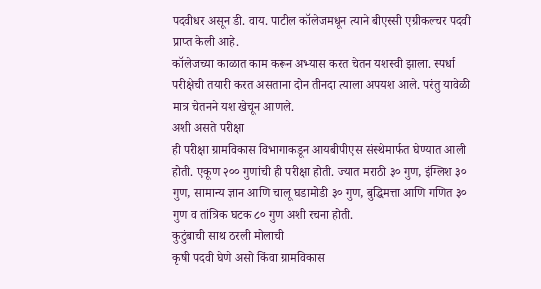पदवीधर असून डी. वाय. पाटील कॉलेजमधून त्याने बीएस्सी एग्रीकल्चर पदवी प्राप्त केली आहे.
कॉलेजच्या काळात काम करून अभ्यास करत चेतन यशस्वी झाला. स्पर्धा परीक्षेची तयारी करत असताना दोन तीनदा त्याला अपयश आले. परंतु यावेळी मात्र चेतनने यश खेचून आणले.
अशी असते परीक्षा
ही परीक्षा ग्रामविकास विभागाकडून आयबीपीएस संस्थेमार्फत घेण्यात आली होती. एकूण २०० गुणांची ही परीक्षा होती. ज्यात मराठी ३० गुण, इंग्लिश ३० गुण, सामान्य ज्ञान आणि चालू घडामोडी ३० गुण, बुद्धिमत्ता आणि गणित ३० गुण व तांत्रिक घटक ८० गुण अशी रचना होती.
कुटुंबाची साथ ठरली मोलाची
कृषी पदवी घेणे असो किंवा ग्रामविकास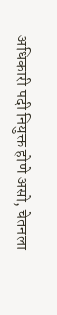अधिकारी पदी नियुक्त होणे असो, चेतनला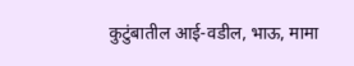कुटुंबातील आई-वडील, भाऊ, मामा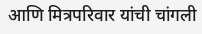आणि मित्रपरिवार यांची चांगली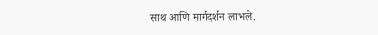साथ आणि मार्गदर्शन लाभले.